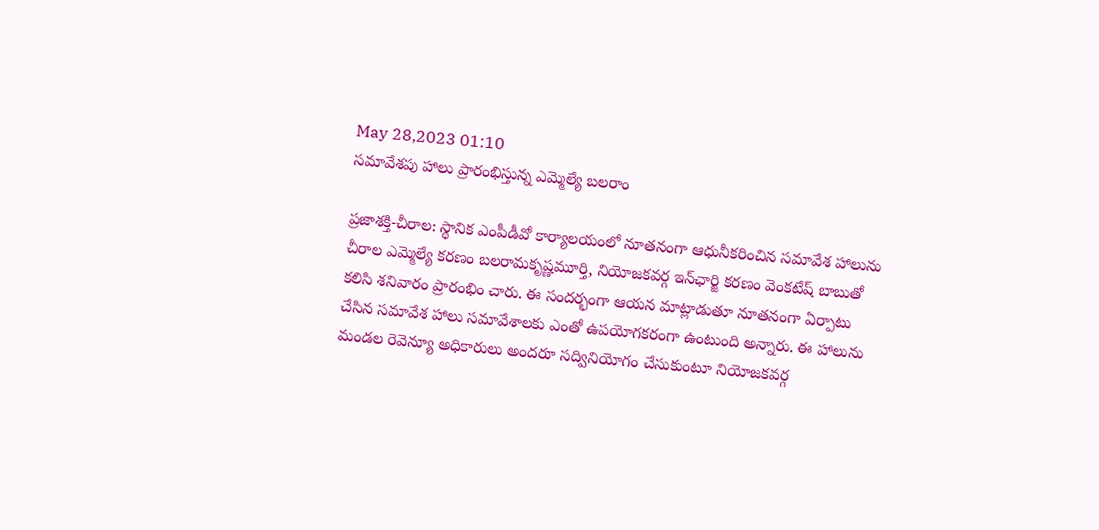May 28,2023 01:10
సమావేశపు హాలు ప్రారంభిస్తున్న ఎమ్మెల్యే బలరాం

ప్రజాశక్తి-చీరాల: స్థానిక ఎంపీడీవో కార్యాలయంలో నూతనంగా ఆధునీకరించిన సమావేశ హాలును చీరాల ఎమ్మెల్యే కరణం బలరామకృష్ణమూర్తి, నియోజకవర్గ ఇన్‌ఛార్జి కరణం వెంకటేష్‌ బాబుతో కలిసి శనివారం ప్రారంభిం చారు. ఈ సందర్భంగా ఆయన మాట్లాడుతూ నూతనంగా ఏర్పాటు చేసిన సమావేశ హాలు సమావేశాలకు ఎంతో ఉపయోగకరంగా ఉంటుంది అన్నారు. ఈ హాలును మండల రెవెన్యూ అధికారులు అందరూ సద్వినియోగం చేసుకుంటూ నియోజకవర్గ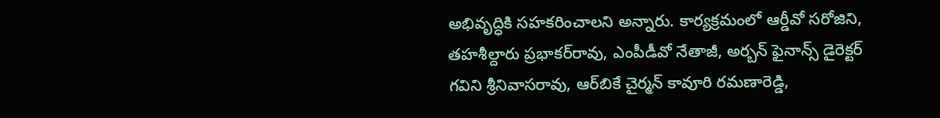అభివృద్ధికి సహకరించాలని అన్నారు. కార్యక్రమంలో ఆర్డీవో సరోజిని, తహశీల్దారు ప్రభాకర్‌రావు, ఎంపీడీవో నేతాజీ, అర్బన్‌ ఫైనాన్స్‌ డైరెక్టర్‌ గవిని శ్రీనివాసరావు, ఆర్‌బికే చైర్మన్‌ కావూరి రమణారెడ్డి,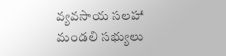వ్యవసాయ సలహా మండలి సభ్యులు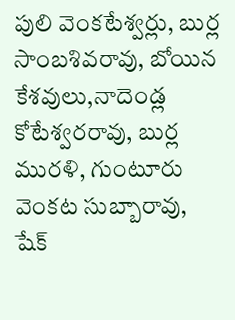పులి వెంకటేశ్వర్లు, బుర్ల సాంబశివరావు, బోయిన కేశవులు,నాదెండ్ల కోటేశ్వరరావు, బుర్ల మురళి, గుంటూరు వెంకట సుబ్బారావు, షేక్‌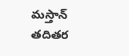మస్తాన్‌ తదితర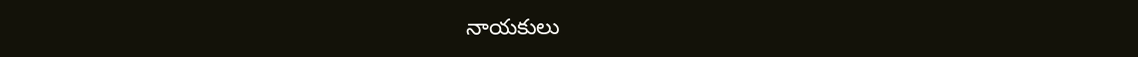నాయకులు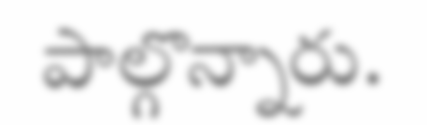పాల్గొన్నారు.